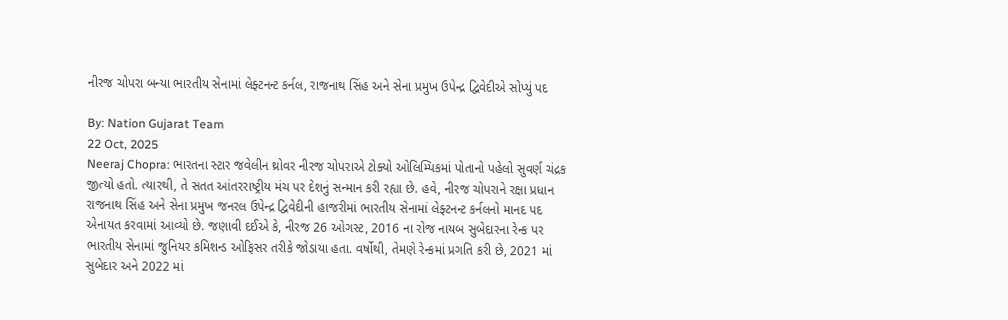નીરજ ચોપરા બન્યા ભારતીય સેનામાં લેફ્ટનન્ટ કર્નલ, રાજનાથ સિંહ અને સેના પ્રમુખ ઉપેન્દ્ર દ્વિવેદીએ સોપ્યું પદ

By: Nation Gujarat Team
22 Oct, 2025
Neeraj Chopra: ભારતના સ્ટાર જવેલીન થ્રોવર નીરજ ચોપરાએ ટોક્યો ઓલિમ્પિકમાં પોતાનો પહેલો સુવર્ણ ચંદ્રક જીત્યો હતો. ત્યારથી, તે સતત આંતરરાષ્ટ્રીય મંચ પર દેશનું સન્માન કરી રહ્યા છે. હવે, નીરજ ચોપરાને રક્ષા પ્રધાન રાજનાથ સિંહ અને સેના પ્રમુખ જનરલ ઉપેન્દ્ર દ્વિવેદીની હાજરીમાં ભારતીય સેનામાં લેફ્ટનન્ટ કર્નલનો માનદ પદ એનાયત કરવામાં આવ્યો છે. જણાવી દઈએ કે, નીરજ 26 ઓગસ્ટ, 2016 ના રોજ નાયબ સુબેદારના રેન્ક પર ભારતીય સેનામાં જુનિયર કમિશન્ડ ઓફિસર તરીકે જોડાયા હતા. વર્ષોથી, તેમણે રેન્કમાં પ્રગતિ કરી છે, 2021 માં સુબેદાર અને 2022 માં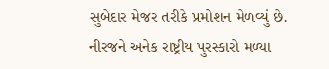સુબેદાર મેજર તરીકે પ્રમોશન મેળવ્યું છે.
નીરજને અનેક રાષ્ટ્રીય પુરસ્કારો મળ્યા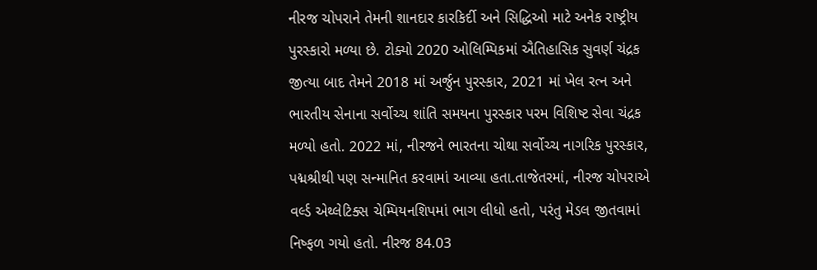નીરજ ચોપરાને તેમની શાનદાર કારકિર્દી અને સિદ્ધિઓ માટે અનેક રાષ્ટ્રીય પુરસ્કારો મળ્યા છે. ટોક્યો 2020 ઓલિમ્પિકમાં ઐતિહાસિક સુવર્ણ ચંદ્રક જીત્યા બાદ તેમને 2018 માં અર્જુન પુરસ્કાર, 2021 માં ખેલ રત્ન અને ભારતીય સેનાના સર્વોચ્ચ શાંતિ સમયના પુરસ્કાર પરમ વિશિષ્ટ સેવા ચંદ્રક મળ્યો હતો. 2022 માં, નીરજને ભારતના ચોથા સર્વોચ્ચ નાગરિક પુરસ્કાર, પદ્મશ્રીથી પણ સન્માનિત કરવામાં આવ્યા હતા.તાજેતરમાં, નીરજ ચોપરાએ વર્લ્ડ એથ્લેટિક્સ ચેમ્પિયનશિપમાં ભાગ લીધો હતો, પરંતુ મેડલ જીતવામાં નિષ્ફળ ગયો હતો. નીરજ 84.03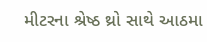મીટરના શ્રેષ્ઠ થ્રો સાથે આઠમા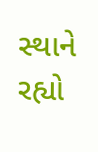સ્થાને રહ્યો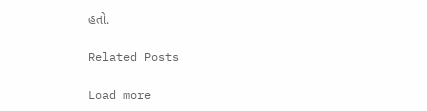હતો.

Related Posts

Load more